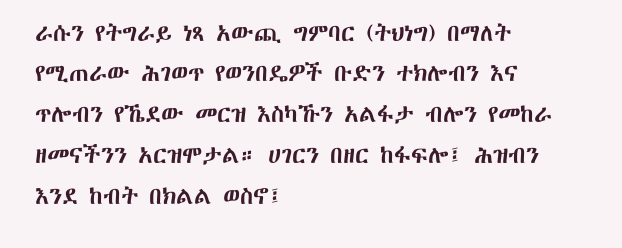ራሱን የትግራይ ነጻ አውጪ ግምባር (ትህነግ) በማለት የሚጠራው ሕገወጥ የወንበዴዎች ቡድን ተክሎብን እና ጥሎብን የኼደው መርዝ እስካኹን አልፋታ ብሎን የመከራ ዘመናችንን አርዝሞታል። ሀገርን በዘር ከፋፍሎ፤ ሕዝብን እንደ ከብት በክልል ወስኖ፤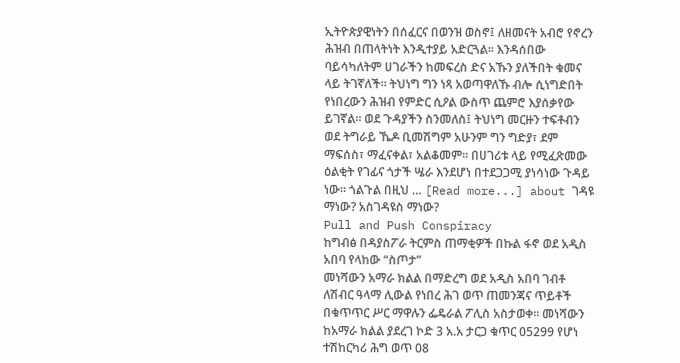ኢትዮጵያዊነትን በሰፈርና በወንዝ ወስኖ፤ ለዘመናት አብሮ የኖረን ሕዝብ በጠላትነት እንዲተያይ አድርጓል። እንዳሰበው ባይሳካለትም ሀገራችን ከመፍረስ ድና አኹን ያለችበት ቁመና ላይ ትገኛለች። ትህነግ ግን ነጻ አወጣዋለኹ ብሎ ሲነግድበት የነበረውን ሕዝብ የምድር ሲዖል ውስጥ ጨምሮ እያሰቃየው ይገኛል። ወደ ጉዳያችን ስንመለስ፤ ትህነግ መርዙን ተፍቶብን ወደ ትግራይ ኼዶ ቢመሽግም አሁንም ግን ግድያ፣ ደም ማፍሰስ፣ ማፈናቀል፣ አልቆመም። በሀገሪቱ ላይ የሚፈጽመው ዕልቂት የገፊና ጎታች ሤራ እንደሆነ በተደጋጋሚ ያነሳነው ጉዳይ ነው። ጎልጉል በዚህ … [Read more...] about ገዳዩ ማነው? አስገዳዩስ ማነው?
Pull and Push Conspiracy
ከግብፅ በዳያስፖራ ትርምስ ጠማቂዎች በኩል ፋኖ ወደ አዲስ አበባ የላከው “ስጦታ”
መነሻውን አማራ ክልል በማድረግ ወደ አዲስ አበባ ገብቶ ለሽብር ዓላማ ሊውል የነበረ ሕገ ወጥ ጠመንጃና ጥይቶች በቁጥጥር ሥር ማዋሉን ፌዴራል ፖሊስ አስታወቀ። መነሻውን ከአማራ ክልል ያደረገ ኮድ 3 አ.አ ታርጋ ቁጥር 05299 የሆነ ተሽከርካሪ ሕግ ወጥ 08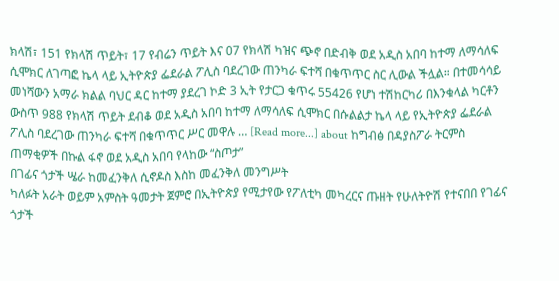ክላሽ፣ 151 የክላሽ ጥይት፣ 17 የብሬን ጥይት እና 07 የክላሽ ካዝና ጭኖ በድብቅ ወደ አዲስ አበባ ከተማ ለማሳለፍ ሲሞክር ለገጣፎ ኬላ ላይ ኢትዮጵያ ፌደራል ፖሊስ ባደረገው ጠንካራ ፍተሻ በቁጥጥር ስር ሊውል ችሏል። በተመሳሳይ መነሻውን አማራ ክልል ባህር ዳር ከተማ ያደረገ ኮድ 3 ኢት የታርጋ ቁጥሩ 55426 የሆነ ተሽከርካሪ በእንቁላል ካርቶን ውስጥ 988 የክላሽ ጥይት ደብቆ ወደ አዲስ አበባ ከተማ ለማሳለፍ ሲሞክር በሱልልታ ኬላ ላይ የኢትዮጵያ ፌደራል ፖሊስ ባደረገው ጠንካራ ፍተሻ በቁጥጥር ሥር መዋሉ … [Read more...] about ከግብፅ በዳያስፖራ ትርምስ ጠማቂዎች በኩል ፋኖ ወደ አዲስ አበባ የላከው “ስጦታ”
በገፊና ጎታች ሤራ ከመፈንቅለ ሲኖዶስ እስከ መፈንቅለ መንግሥት
ካለፉት አራት ወይም አምስት ዓመታት ጀምሮ በኢትዮጵያ የሚታየው የፖለቲካ መካረርና ጡዘት የሁለትዮሽ የተናበበ የገፊና ጎታች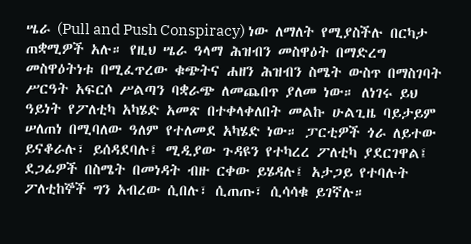ሤራ (Pull and Push Conspiracy) ነው ለማለት የሚያስችሉ በርካታ ጠቋሚዎች አሉ። የዚህ ሤራ ዓላማ ሕዝብን መስዋዕት በማድረግ መስዋዕትነቱ በሚፈጥረው ቁጭትና ሐዘን ሕዝብን ስሜት ውስጥ በማስገባት ሥርዓት አፍርሶ ሥልጣን ባቋራጭ ለመጨበጥ ያለመ ነው። ለነገሩ ይህ ዓይነት የፖለቲካ አካሄድ አመጽ በተቀላቀለበት መልኩ ሁልጊዜ ባይታይም ሠለጠነ በሚባለው ዓለም የተለመደ አካሄድ ነው። ፓርቲዎች ጎራ ለይተው ይናቆራሉ፣ ይሰዳደባሉ፤ ሚዲያው ጉዳዩን የተካረረ ፖለቲካ ያደርገዋል፤ ደጋፊዎች በስሜት በመነዳት ብዙ ርቀው ይሄዳሉ፤ አታጋይ የተባሉት ፖለቲከኞች ግን አብረው ሲበሉ፣ ሲጠጡ፣ ሲሳሳቁ ይገኛሉ።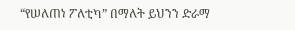“የሠለጠነ ፖለቲካ” በማለት ይህንን ድራማ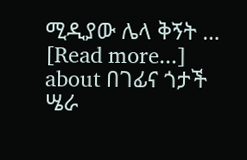ሚዲያው ሌላ ቅኝት … [Read more...] about በገፊና ጎታች ሤራ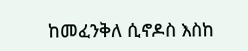ከመፈንቅለ ሲኖዶስ እስከ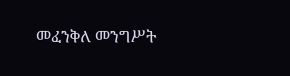መፈንቅለ መንግሥት